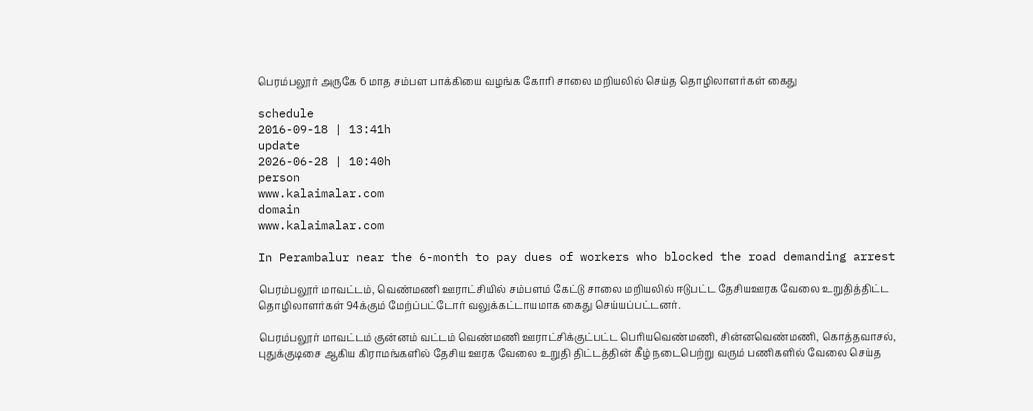பெரம்பலூர் அருகே 6 மாத சம்பள பாக்கியை வழங்க கோரி சாலை மறியலில் செய்த தொழிலாளர்கள் கைது

schedule
2016-09-18 | 13:41h
update
2026-06-28 | 10:40h
person
www.kalaimalar.com
domain
www.kalaimalar.com

In Perambalur near the 6-month to pay dues of workers who blocked the road demanding arrest

பெரம்பலூர் மாவட்டம், வெண்மணி ஊராட்சியில் சம்பளம் கேட்டு சாலை மறியலில் ஈடுபட்ட தேசியஊரக வேலை உறுதித்திட்ட தொழிலாளர்கள் 94க்கும் மேற்ப்பட்டோர் வலுக்கட்டாயமாக கைது செய்யப்பட்டனர்.

பெரம்பலூர் மாவட்டம் குன்னம் வட்டம் வெண்மணி ஊராட்சிக்குட்பட்ட பெரியவெண்மணி, சின்னவெண்மணி, கொத்தவாசல், புதுக்குடிசை ஆகிய கிராமங்களில் தேசிய ஊரக வேலை உறுதி திட்டத்தின் கீழ் நடைபெற்று வரும் பணிகளில் வேலை செய்த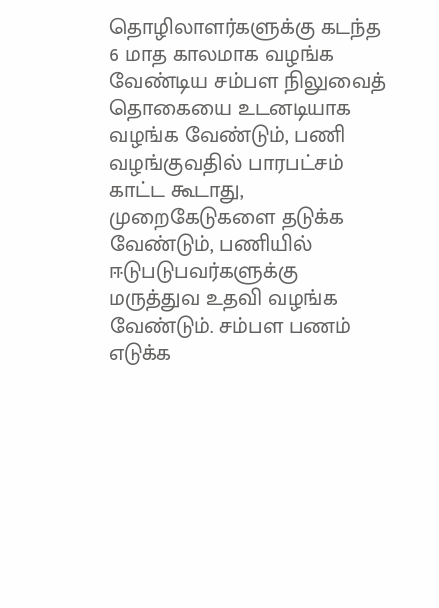தொழிலாளர்களுக்கு கடந்த 6 மாத காலமாக வழங்க வேண்டிய சம்பள நிலுவைத் தொகையை உடனடியாக வழங்க வேண்டும், பணி வழங்குவதில் பாரபட்சம் காட்ட கூடாது, முறைகேடுகளை தடுக்க வேண்டும், பணியில் ஈடுபடுபவர்களுக்கு மருத்துவ உதவி வழங்க வேண்டும். சம்பள பணம் எடுக்க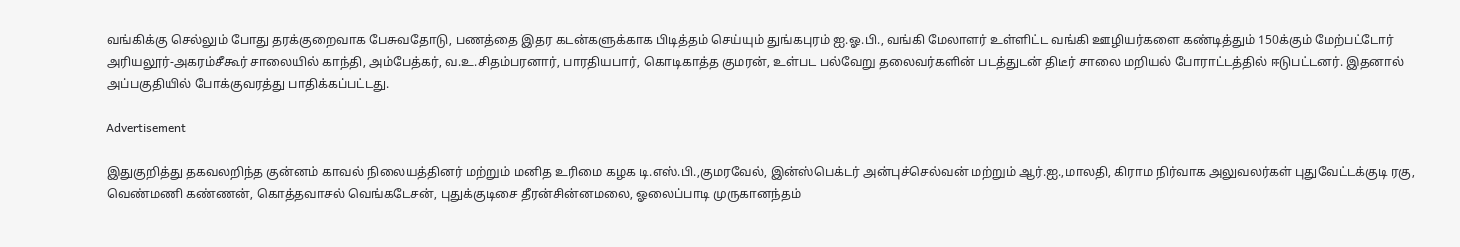வங்கிக்கு செல்லும் போது தரக்குறைவாக பேசுவதோடு, பணத்தை இதர கடன்களுக்காக பிடித்தம் செய்யும் துங்கபுரம் ஐ.ஓ.பி., வங்கி மேலாளர் உள்ளிட்ட வங்கி ஊழியர்களை கண்டித்தும் 150க்கும் மேற்பட்டோர் அரியலூர்-அகரம்சீகூர் சாலையில் காந்தி, அம்பேத்கர், வ.உ.சிதம்பரனார், பாரதியபார், கொடிகாத்த குமரன், உள்பட பல்வேறு தலைவர்களின் படத்துடன் திடீர் சாலை மறியல் போராட்டத்தில் ஈடுபட்டனர். இதனால் அப்பகுதியில் போக்குவரத்து பாதிக்கப்பட்டது.

Advertisement

இதுகுறித்து தகவலறிந்த குன்னம் காவல் நிலையத்தினர் மற்றும் மனித உரிமை கழக டி.எஸ்.பி.,குமரவேல், இன்ஸ்பெக்டர் அன்புச்செல்வன் மற்றும் ஆர்.ஐ.,மாலதி, கிராம நிர்வாக அலுவலர்கள் புதுவேட்டக்குடி ரகு, வெண்மணி கண்ணன், கொத்தவாசல் வெங்கடேசன், புதுக்குடிசை தீரன்சின்னமலை, ஓலைப்பாடி முருகானந்தம்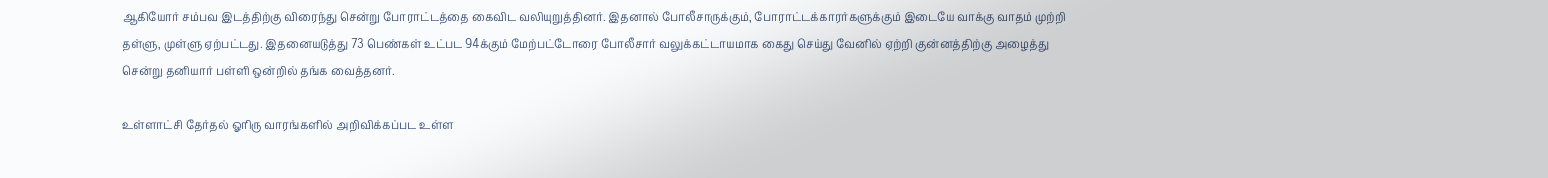ஆகியோர் சம்பவ இடத்திற்கு விரைந்து சென்று போராட்டத்தை கைவிட வலியுறுத்தினர். இதனால் போலீசாருக்கும், போராட்டக்காரர்களுக்கும் இடையே வாக்கு வாதம் முற்றி தள்ளு, முள்ளு ஏற்பட்டது. இதனையடுத்து 73 பெண்கள் உட்பட 94க்கும் மேற்பட்டோரை போலீசார் வலுக்கட்டாயமாக கைது செய்து வேனில் ஏற்றி குன்னத்திற்கு அழைத்து சென்று தனியார் பள்ளி ஒன்றில் தங்க வைத்தனர்.

உள்ளாட்சி தேர்தல் ஓரிரு வாரங்களில் அறிவிக்கப்பட உள்ள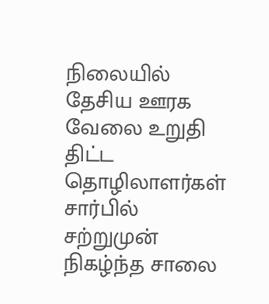நிலையில் தேசிய ஊரக வேலை உறுதி திட்ட தொழிலாளர்கள் சார்பில் சற்றுமுன் நிகழ்ந்த சாலை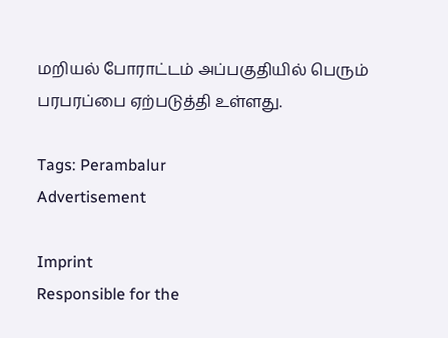மறியல் போராட்டம் அப்பகுதியில் பெரும் பரபரப்பை ஏற்படுத்தி உள்ளது.

Tags: Perambalur
Advertisement

Imprint
Responsible for the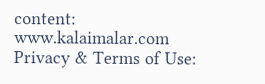content:
www.kalaimalar.com
Privacy & Terms of Use: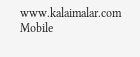www.kalaimalar.com
Mobile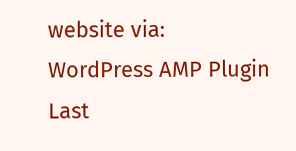website via:
WordPress AMP Plugin
Last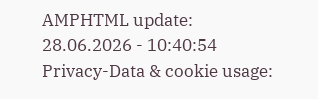AMPHTML update:
28.06.2026 - 10:40:54
Privacy-Data & cookie usage: